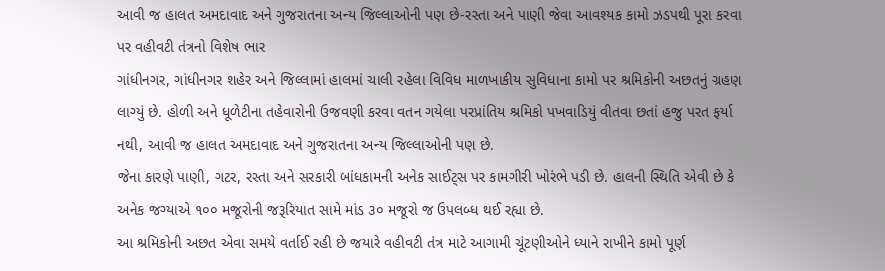આવી જ હાલત અમદાવાદ અને ગુજરાતના અન્ય જિલ્લાઓની પણ છે-રસ્તા અને પાણી જેવા આવશ્યક કામો ઝડપથી પૂરા કરવા પર વહીવટી તંત્રનો વિશેષ ભાર
ગાંધીનગર, ગાંધીનગર શહેર અને જિલ્લામાં હાલમાં ચાલી રહેલા વિવિધ માળખાકીય સુવિધાના કામો પર શ્રમિકોની અછતનું ગ્રહણ લાગ્યું છે. હોળી અને ધૂળેટીના તહેવારોની ઉજવણી કરવા વતન ગયેલા પરપ્રાંતિય શ્રમિકો પખવાડિયું વીતવા છતાં હજુ પરત ફર્યા નથી, આવી જ હાલત અમદાવાદ અને ગુજરાતના અન્ય જિલ્લાઓની પણ છે.
જેના કારણે પાણી, ગટર, રસ્તા અને સરકારી બાંધકામની અનેક સાઈટ્સ પર કામગીરી ખોરંભે પડી છે. હાલની સ્થિતિ એવી છે કે અનેક જગ્યાએ ૧૦૦ મજૂરોની જરૂરિયાત સામે માંડ ૩૦ મજૂરો જ ઉપલબ્ધ થઈ રહ્યા છે.
આ શ્રમિકોની અછત એવા સમયે વર્તાઈ રહી છે જયારે વહીવટી તંત્ર માટે આગામી ચૂંટણીઓને ધ્યાને રાખીને કામો પૂર્ણ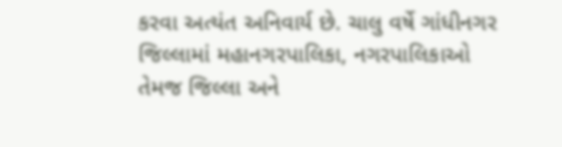કરવા અત્યંત અનિવાર્ય છે. ચાલુ વર્ષે ગાંધીનગર જિલ્લામાં મહાનગરપાલિકા, નગરપાલિકાઓ તેમજ જિલ્લા અને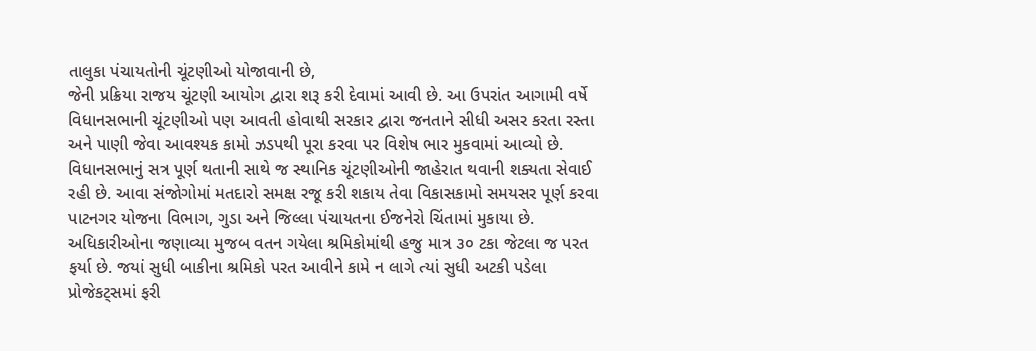તાલુકા પંચાયતોની ચૂંટણીઓ યોજાવાની છે,
જેની પ્રક્રિયા રાજય ચૂંટણી આયોગ દ્વારા શરૂ કરી દેવામાં આવી છે. આ ઉપરાંત આગામી વર્ષે વિધાનસભાની ચૂંટણીઓ પણ આવતી હોવાથી સરકાર દ્વારા જનતાને સીધી અસર કરતા રસ્તા અને પાણી જેવા આવશ્યક કામો ઝડપથી પૂરા કરવા પર વિશેષ ભાર મુકવામાં આવ્યો છે.
વિધાનસભાનું સત્ર પૂર્ણ થતાની સાથે જ સ્થાનિક ચૂંટણીઓની જાહેરાત થવાની શક્યતા સેવાઈ રહી છે. આવા સંજોગોમાં મતદારો સમક્ષ રજૂ કરી શકાય તેવા વિકાસકામો સમયસર પૂર્ણ કરવા પાટનગર યોજના વિભાગ, ગુડા અને જિલ્લા પંચાયતના ઈજનેરો ચિંતામાં મુકાયા છે.
અધિકારીઓના જણાવ્યા મુજબ વતન ગયેલા શ્રમિકોમાંથી હજુ માત્ર ૩૦ ટકા જેટલા જ પરત ફર્યા છે. જયાં સુધી બાકીના શ્રમિકો પરત આવીને કામે ન લાગે ત્યાં સુધી અટકી પડેલા પ્રોજેકટ્સમાં ફરી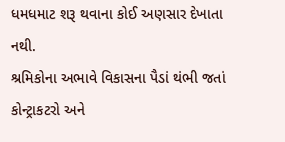ધમધમાટ શરૂ થવાના કોઈ અણસાર દેખાતા નથી.
શ્રમિકોના અભાવે વિકાસના પૈડાં થંભી જતાં કોન્ટ્રાકટરો અને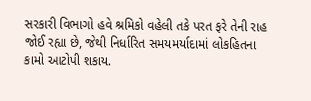સરકારી વિભાગો હવે શ્રમિકો વહેલી તકે પરત ફરે તેની રાહ જોઈ રહ્યા છે, જેથી નિર્ધારિત સમયમર્યાદામાં લોકહિતના કામો આટોપી શકાય.